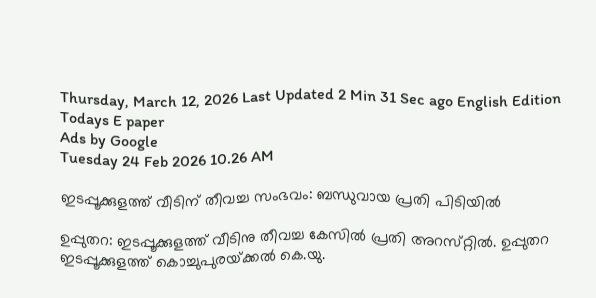Thursday, March 12, 2026 Last Updated 2 Min 31 Sec ago English Edition
Todays E paper
Ads by Google
Tuesday 24 Feb 2026 10.26 AM

ഇടപ്പൂക്കുളത്ത്‌ വീടിന്‌ തീവച്ച സംഭവം: ബന്ധുവായ പ്രതി പിടിയില്‍

ഉപ്പുതറ: ഇടപ്പൂക്കുളത്ത്‌ വീടിനു തീവച്ച കേസില്‍ പ്രതി അറസ്‌റ്റില്‍. ഉപ്പുതറ ഇടപ്പൂക്കുളത്ത്‌ കൊച്ചുപുരയ്‌ക്കല്‍ കെ.യു.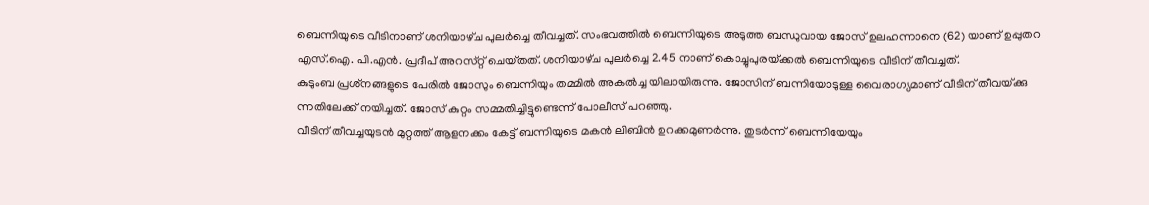ബെന്നിയുടെ വീടിനാണ്‌ ശനിയാഴ്‌ച പുലര്‍ച്ചെ തീവച്ചത്‌. സംഭവത്തില്‍ ബെന്നിയുടെ അടുത്ത ബന്ധുവായ ജോസ്‌ ഉലഹന്നാനെ (62) യാണ്‌ ഉപ്പുതറ എസ്‌.ഐ. പി.എന്‍. പ്രദീപ്‌ അറസ്‌റ്റ് ചെയ്‌തത്‌. ശനിയാഴ്‌ച പുലര്‍ച്ചെ 2.45 നാണ്‌ കൊച്ചുപുരയ്‌ക്കല്‍ ബെന്നിയുടെ വീടിന്‌ തീവച്ചത്‌.
കുടുംബ പ്രശ്‌നങ്ങളുടെ പേരില്‍ ജോസും ബെന്നിയും തമ്മില്‍ അകല്‍ച്ച യിലായിരുന്നു. ജോസിന്‌ ബന്നിയോടുള്ള വൈരാഗ്യമാണ്‌ വീടിന്‌ തീവയ്‌ക്കു ന്നതിലേക്ക്‌ നയിച്ചത്‌. ജോസ്‌ കുറ്റം സമ്മതിച്ചിട്ടുണ്ടെന്ന്‌ പോലീസ്‌ പറഞ്ഞു.
വീടിന്‌ തീവച്ചയുടന്‍ മുറ്റത്ത്‌ ആളനക്കം കേട്ട്‌ ബന്നിയുടെ മകന്‍ ലിബിന്‍ ഉറക്കമുണര്‍ന്നു. തുടര്‍ന്ന്‌ ബെന്നിയേയും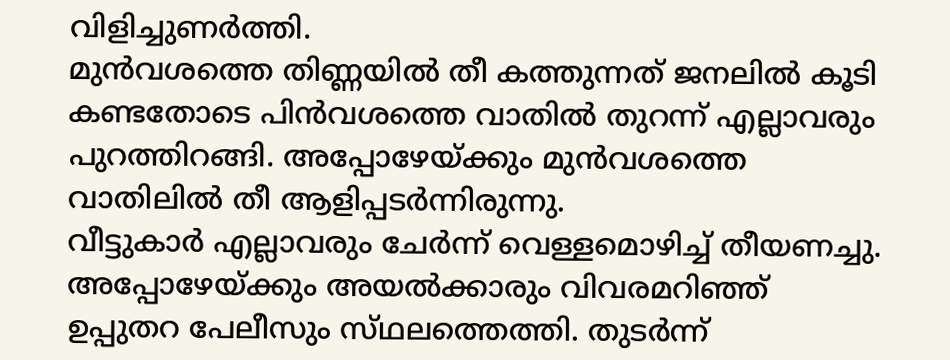വിളിച്ചുണര്‍ത്തി.
മുന്‍വശത്തെ തിണ്ണയില്‍ തീ കത്തുന്നത്‌ ജനലില്‍ കൂടി കണ്ടതോടെ പിന്‍വശത്തെ വാതില്‍ തുറന്ന്‌ എല്ലാവരും പുറത്തിറങ്ങി. അപ്പോഴേയ്‌ക്കും മുന്‍വശത്തെ വാതിലില്‍ തീ ആളിപ്പടര്‍ന്നിരുന്നു.
വീട്ടുകാര്‍ എല്ലാവരും ചേര്‍ന്ന്‌ വെള്ളമൊഴിച്ച്‌ തീയണച്ചു. അപ്പോഴേയ്‌ക്കും അയല്‍ക്കാരും വിവരമറിഞ്ഞ്‌ ഉപ്പുതറ പേലീസും സ്‌ഥലത്തെത്തി. തുടര്‍ന്ന്‌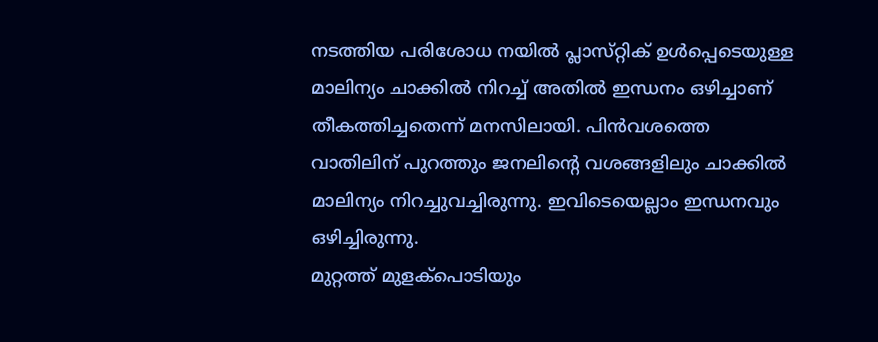നടത്തിയ പരിശോധ നയില്‍ പ്ലാസ്‌റ്റിക്‌ ഉള്‍പ്പെടെയുള്ള മാലിന്യം ചാക്കില്‍ നിറച്ച്‌ അതില്‍ ഇന്ധനം ഒഴിച്ചാണ്‌ തീകത്തിച്ചതെന്ന്‌ മനസിലായി. പിന്‍വശത്തെ വാതിലിന്‌ പുറത്തും ജനലിന്റെ വശങ്ങളിലും ചാക്കില്‍ മാലിന്യം നിറച്ചുവച്ചിരുന്നു. ഇവിടെയെല്ലാം ഇന്ധനവും ഒഴിച്ചിരുന്നു.
മുറ്റത്ത്‌ മുളക്‌പൊടിയും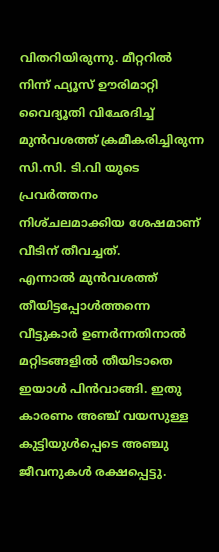വിതറിയിരുന്നു. മീറ്ററില്‍ നിന്ന്‌ ഫ്യൂസ്‌ ഊരിമാറ്റി വൈദ്യൂതി വിഛേദിച്ച്‌ മുന്‍വശത്ത്‌ ക്രമീകരിച്ചിരുന്ന സി.സി. ടി.വി യുടെ പ്രവര്‍ത്തനം നിശ്‌ചലമാക്കിയ ശേഷമാണ്‌ വീടിന്‌ തീവച്ചത്‌.
എന്നാല്‍ മുന്‍വശത്ത്‌ തീയിട്ടപ്പോള്‍ത്തന്നെ വീട്ടുകാര്‍ ഉണര്‍ന്നതിനാല്‍ മറ്റിടങ്ങളില്‍ തീയിടാതെ ഇയാള്‍ പിന്‍വാങ്ങി. ഇതു കാരണം അഞ്ച്‌ വയസുള്ള കുട്ടിയുള്‍പ്പെടെ അഞ്ചു ജീവനുകള്‍ രക്ഷപ്പെട്ടു.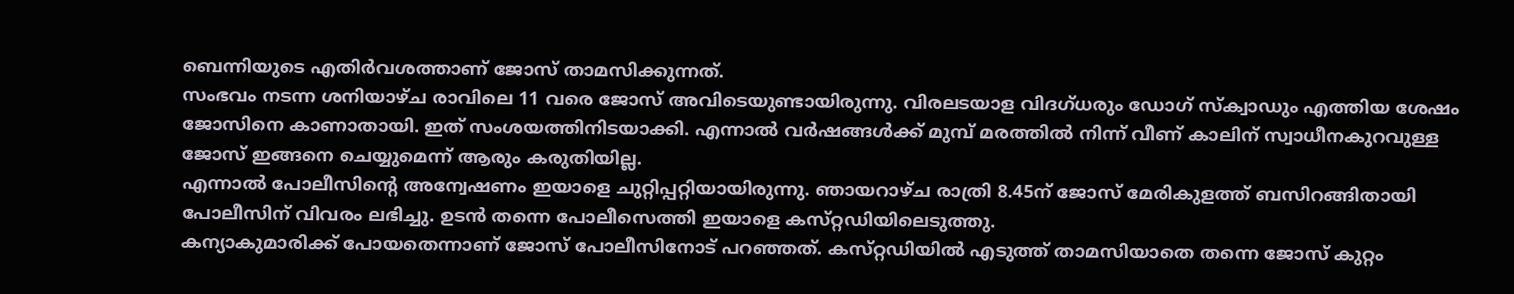ബെന്നിയുടെ എതിര്‍വശത്താണ്‌ ജോസ്‌ താമസിക്കുന്നത്‌.
സംഭവം നടന്ന ശനിയാഴ്‌ച രാവിലെ 11 വരെ ജോസ്‌ അവിടെയുണ്ടായിരുന്നു. വിരലടയാള വിദഗ്‌ധരും ഡോഗ്‌ സ്‌ക്വാഡും എത്തിയ ശേഷം ജോസിനെ കാണാതായി. ഇത്‌ സംശയത്തിനിടയാക്കി. എന്നാല്‍ വര്‍ഷങ്ങള്‍ക്ക്‌ മുമ്പ്‌ മരത്തില്‍ നിന്ന്‌ വീണ്‌ കാലിന്‌ സ്വാധീനകുറവുള്ള ജോസ്‌ ഇങ്ങനെ ചെയ്യുമെന്ന്‌ ആരും കരുതിയില്ല.
എന്നാല്‍ പോലീസിന്റെ അന്വേഷണം ഇയാളെ ചുറ്റിപ്പറ്റിയായിരുന്നു. ഞായറാഴ്‌ച രാത്രി 8.45ന്‌ ജോസ്‌ മേരികുളത്ത്‌ ബസിറങ്ങിതായി പോലീസിന്‌ വിവരം ലഭിച്ചു. ഉടന്‍ തന്നെ പോലീസെത്തി ഇയാളെ കസ്‌റ്റഡിയിലെടുത്തു.
കന്യാകുമാരിക്ക്‌ പോയതെന്നാണ്‌ ജോസ്‌ പോലീസിനോട്‌ പറഞ്ഞത്‌. കസ്‌റ്റഡിയില്‍ എടുത്ത്‌ താമസിയാതെ തന്നെ ജോസ്‌ കുറ്റം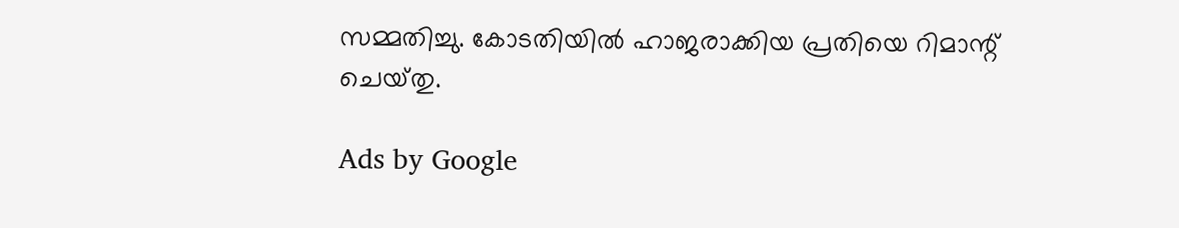സമ്മതിച്ചു. കോടതിയില്‍ ഹാജരാക്കിയ പ്രതിയെ റിമാന്റ്‌ ചെയ്‌തു.

Ads by Google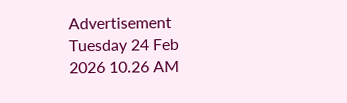Advertisement
Tuesday 24 Feb 2026 10.26 AM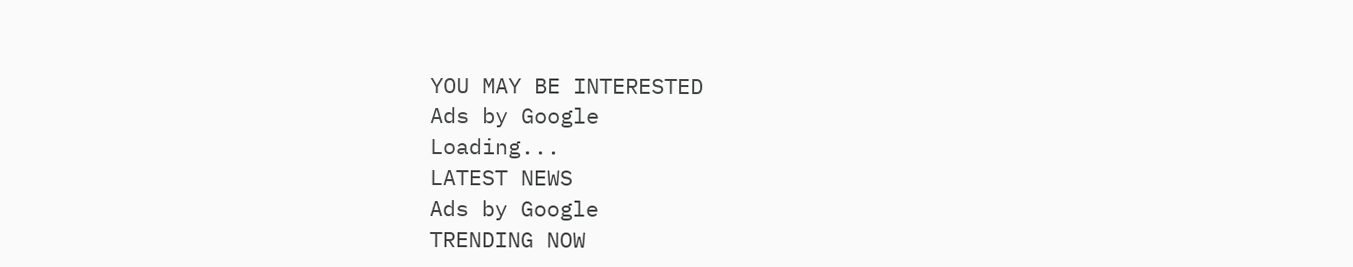YOU MAY BE INTERESTED
Ads by Google
Loading...
LATEST NEWS
Ads by Google
TRENDING NOW